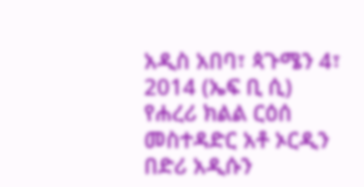አዲስ አበባ፣ ጳጉሜን 4፣ 2014 (ኤፍ ቢ ሲ) የሐረሪ ክልል ርዕሰ መስተዳድር አቶ ኦርዲን በድሪ አዲሱን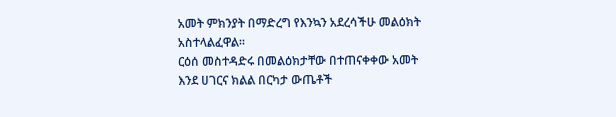አመት ምክንያት በማድረግ የእንኳን አደረሳችሁ መልዕክት አስተላልፈዋል።
ርዕሰ መስተዳድሩ በመልዕክታቸው በተጠናቀቀው አመት እንደ ሀገርና ክልል በርካታ ውጤቶች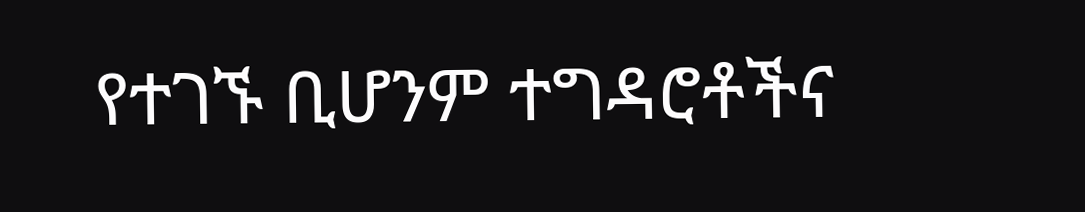የተገኙ ቢሆንም ተግዳሮቶችና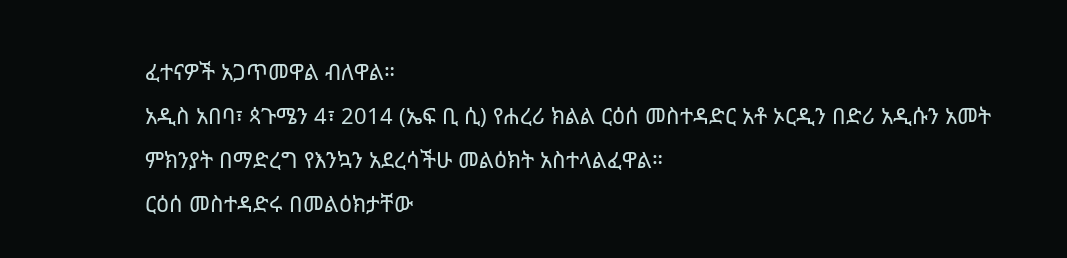ፈተናዎች አጋጥመዋል ብለዋል።
አዲስ አበባ፣ ጳጉሜን 4፣ 2014 (ኤፍ ቢ ሲ) የሐረሪ ክልል ርዕሰ መስተዳድር አቶ ኦርዲን በድሪ አዲሱን አመት ምክንያት በማድረግ የእንኳን አደረሳችሁ መልዕክት አስተላልፈዋል።
ርዕሰ መስተዳድሩ በመልዕክታቸው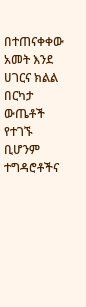በተጠናቀቀው አመት እንደ ሀገርና ክልል በርካታ ውጤቶች የተገኙ ቢሆንም ተግዳሮቶችና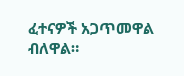ፈተናዎች አጋጥመዋል ብለዋል።